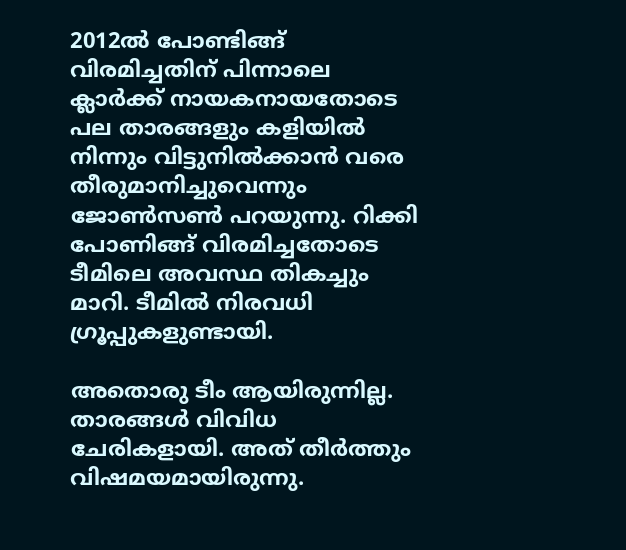2012ല്‍ പോണ്ടിങ്ങ് വിരമിച്ചതിന് പിന്നാലെ ക്ലാര്‍ക്ക് നായകനായതോടെ പല താരങ്ങളും കളിയില്‍ നിന്നും വിട്ടുനില്‍ക്കാന്‍ വരെ തീരുമാനിച്ചുവെന്നും ജോണ്‍സണ്‍ പറയുന്നു. റിക്കി പോണിങ്ങ് വിരമിച്ചതോടെ ടീമിലെ അവസ്ഥ തികച്ചും മാറി. ടീമില്‍ നിരവധി ഗ്രൂപ്പുകളുണ്ടായി.

അതൊരു ടീം ആയിരുന്നില്ല. താരങ്ങള്‍ വിവിധ ചേരികളായി. അത് തീര്‍ത്തും വിഷമയമായിരുന്നു.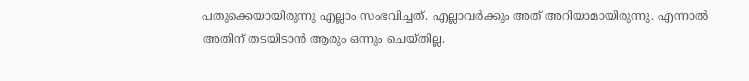പതുക്കെയായിരുന്നു എല്ലാം സംഭവിച്ചത്. എല്ലാവര്‍ക്കും അത് അറിയാമായിരുന്നു. എന്നാല്‍ അതിന് തടയിടാന്‍ ആരും ഒന്നും ചെയ്തില്ല.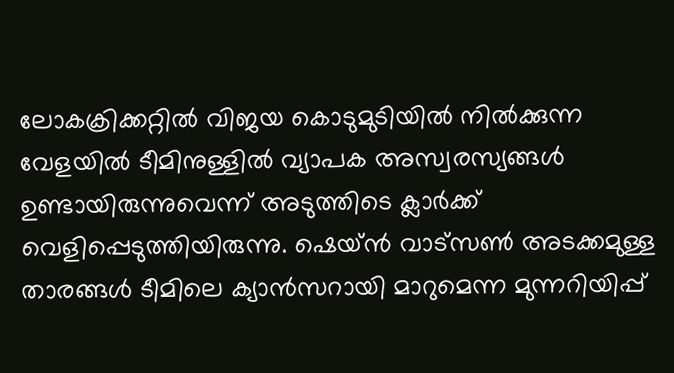ലോകക്രിക്കറ്റില്‍ വിജയ കൊടുമുടിയില്‍ നില്‍ക്കുന്ന വേളയില്‍ ടീമിനുള്ളില്‍ വ്യാപക അസ്വരസ്യങ്ങള്‍ ഉണ്ടായിരുന്നുവെന്ന് അടുത്തിടെ ക്ലാര്‍ക്ക് വെളിപ്പെടുത്തിയിരുന്നു. ഷെയ്ന്‍ വാട്‌സണ്‍ അടക്കമുള്ള താരങ്ങള്‍ ടീമിലെ ക്യാന്‍സറായി മാറുമെന്ന മുന്നറിയിപ്പ്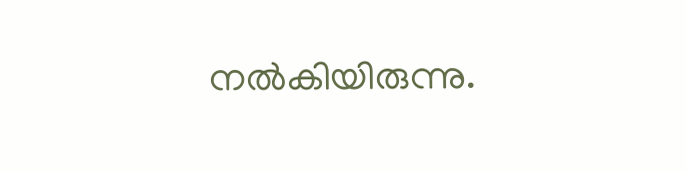നല്‍കിയിരുന്നു.